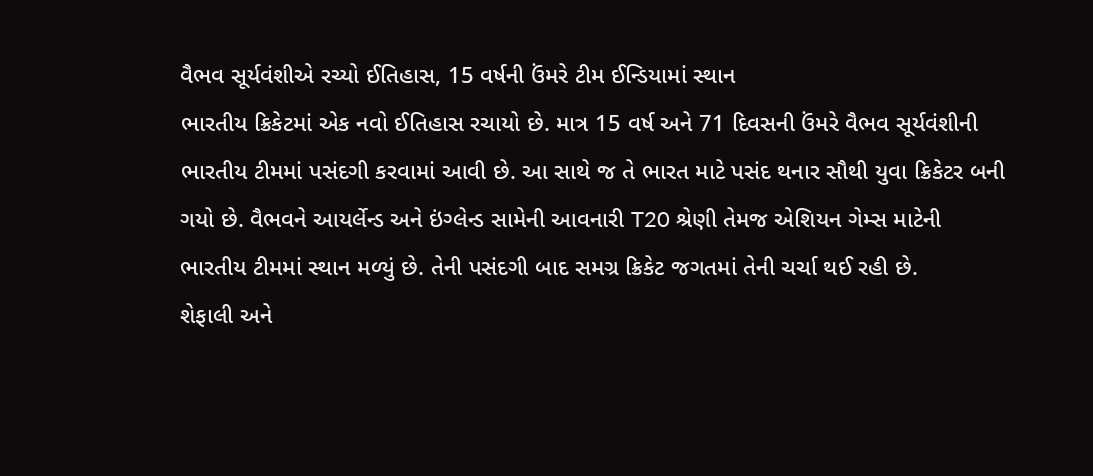વૈભવ સૂર્યવંશીએ રચ્યો ઈતિહાસ, 15 વર્ષની ઉંમરે ટીમ ઈન્ડિયામાં સ્થાન
ભારતીય ક્રિકેટમાં એક નવો ઈતિહાસ રચાયો છે. માત્ર 15 વર્ષ અને 71 દિવસની ઉંમરે વૈભવ સૂર્યવંશીની ભારતીય ટીમમાં પસંદગી કરવામાં આવી છે. આ સાથે જ તે ભારત માટે પસંદ થનાર સૌથી યુવા ક્રિકેટર બની ગયો છે. વૈભવને આયર્લેન્ડ અને ઇંગ્લેન્ડ સામેની આવનારી T20 શ્રેણી તેમજ એશિયન ગેમ્સ માટેની ભારતીય ટીમમાં સ્થાન મળ્યું છે. તેની પસંદગી બાદ સમગ્ર ક્રિકેટ જગતમાં તેની ચર્ચા થઈ રહી છે.
શેફાલી અને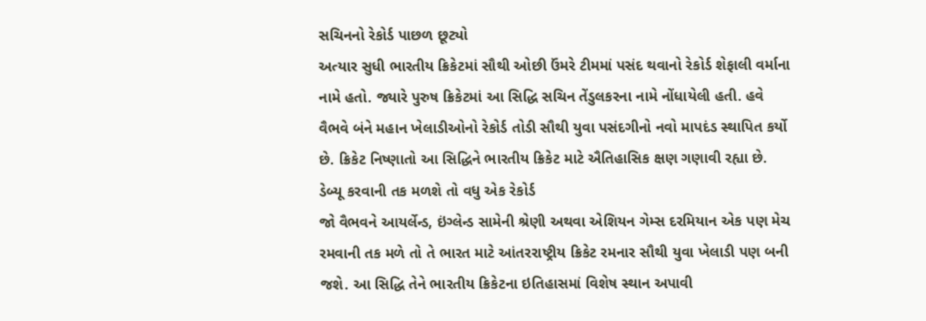સચિનનો રેકોર્ડ પાછળ છૂટ્યો
અત્યાર સુધી ભારતીય ક્રિકેટમાં સૌથી ઓછી ઉંમરે ટીમમાં પસંદ થવાનો રેકોર્ડ શેફાલી વર્માના નામે હતો. જ્યારે પુરુષ ક્રિકેટમાં આ સિદ્ધિ સચિન તેંડુલકરના નામે નોંધાયેલી હતી. હવે વૈભવે બંને મહાન ખેલાડીઓનો રેકોર્ડ તોડી સૌથી યુવા પસંદગીનો નવો માપદંડ સ્થાપિત કર્યો છે. ક્રિકેટ નિષ્ણાતો આ સિદ્ધિને ભારતીય ક્રિકેટ માટે ઐતિહાસિક ક્ષણ ગણાવી રહ્યા છે.
ડેબ્યૂ કરવાની તક મળશે તો વધુ એક રેકોર્ડ
જો વૈભવને આયર્લેન્ડ, ઇંગ્લેન્ડ સામેની શ્રેણી અથવા એશિયન ગેમ્સ દરમિયાન એક પણ મેચ રમવાની તક મળે તો તે ભારત માટે આંતરરાષ્ટ્રીય ક્રિકેટ રમનાર સૌથી યુવા ખેલાડી પણ બની જશે. આ સિદ્ધિ તેને ભારતીય ક્રિકેટના ઇતિહાસમાં વિશેષ સ્થાન અપાવી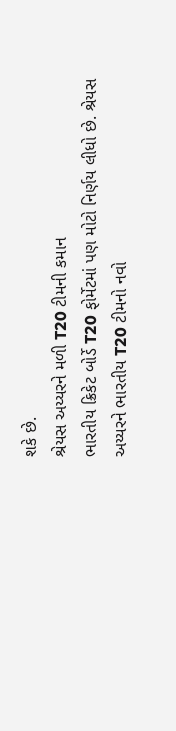શકે છે.
શ્રેયસ અય્યરને મળી T20 ટીમની કમાન
ભારતીય ક્રિકેટ બોર્ડે T20 ફોર્મેટમાં પણ મોટો નિર્ણય લીધો છે. શ્રેયસ અય્યરને ભારતીય T20 ટીમનો નવો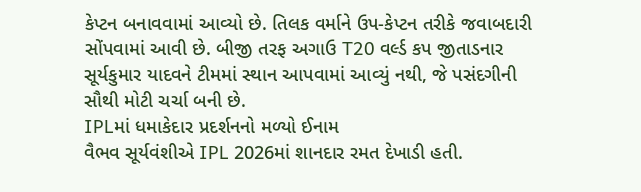કેપ્ટન બનાવવામાં આવ્યો છે. તિલક વર્માને ઉપ-કેપ્ટન તરીકે જવાબદારી સોંપવામાં આવી છે. બીજી તરફ અગાઉ T20 વર્લ્ડ કપ જીતાડનાર સૂર્યકુમાર યાદવને ટીમમાં સ્થાન આપવામાં આવ્યું નથી, જે પસંદગીની સૌથી મોટી ચર્ચા બની છે.
IPLમાં ધમાકેદાર પ્રદર્શનનો મળ્યો ઈનામ
વૈભવ સૂર્યવંશીએ IPL 2026માં શાનદાર રમત દેખાડી હતી.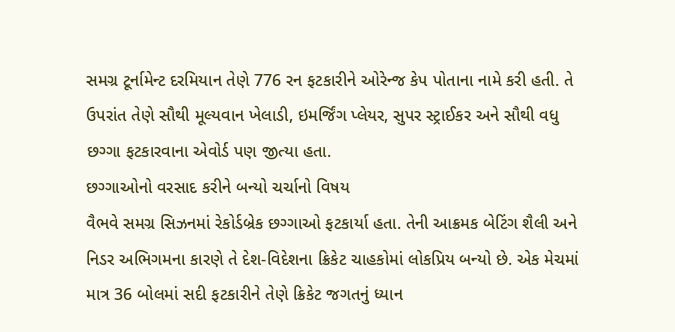સમગ્ર ટૂર્નામેન્ટ દરમિયાન તેણે 776 રન ફટકારીને ઓરેન્જ કેપ પોતાના નામે કરી હતી. તે ઉપરાંત તેણે સૌથી મૂલ્યવાન ખેલાડી, ઇમર્જિંગ પ્લેયર, સુપર સ્ટ્રાઈકર અને સૌથી વધુ છગ્ગા ફટકારવાના એવોર્ડ પણ જીત્યા હતા.
છગ્ગાઓનો વરસાદ કરીને બન્યો ચર્ચાનો વિષય
વૈભવે સમગ્ર સિઝનમાં રેકોર્ડબ્રેક છગ્ગાઓ ફટકાર્યા હતા. તેની આક્રમક બેટિંગ શૈલી અને નિડર અભિગમના કારણે તે દેશ-વિદેશના ક્રિકેટ ચાહકોમાં લોકપ્રિય બન્યો છે. એક મેચમાં માત્ર 36 બોલમાં સદી ફટકારીને તેણે ક્રિકેટ જગતનું ધ્યાન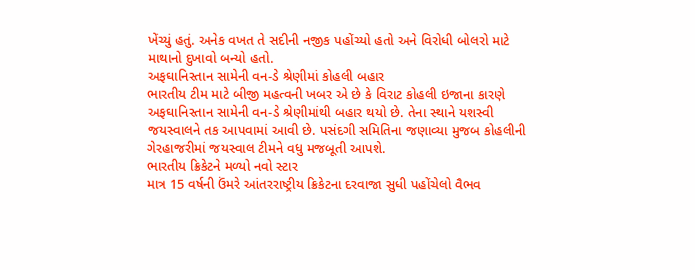ખેંચ્યું હતું. અનેક વખત તે સદીની નજીક પહોંચ્યો હતો અને વિરોધી બોલરો માટે માથાનો દુખાવો બન્યો હતો.
અફઘાનિસ્તાન સામેની વન-ડે શ્રેણીમાં કોહલી બહાર
ભારતીય ટીમ માટે બીજી મહત્વની ખબર એ છે કે વિરાટ કોહલી ઇજાના કારણે અફઘાનિસ્તાન સામેની વન-ડે શ્રેણીમાંથી બહાર થયો છે. તેના સ્થાને યશસ્વી જયસ્વાલને તક આપવામાં આવી છે. પસંદગી સમિતિના જણાવ્યા મુજબ કોહલીની ગેરહાજરીમાં જયસ્વાલ ટીમને વધુ મજબૂતી આપશે.
ભારતીય ક્રિકેટને મળ્યો નવો સ્ટાર
માત્ર 15 વર્ષની ઉંમરે આંતરરાષ્ટ્રીય ક્રિકેટના દરવાજા સુધી પહોંચેલો વૈભવ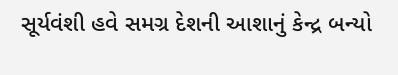સૂર્યવંશી હવે સમગ્ર દેશની આશાનું કેન્દ્ર બન્યો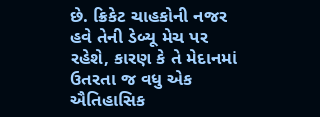છે. ક્રિકેટ ચાહકોની નજર હવે તેની ડેબ્યૂ મેચ પર રહેશે, કારણ કે તે મેદાનમાં ઉતરતા જ વધુ એક ઐતિહાસિક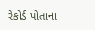રેકોર્ડ પોતાના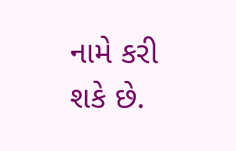નામે કરી શકે છે.